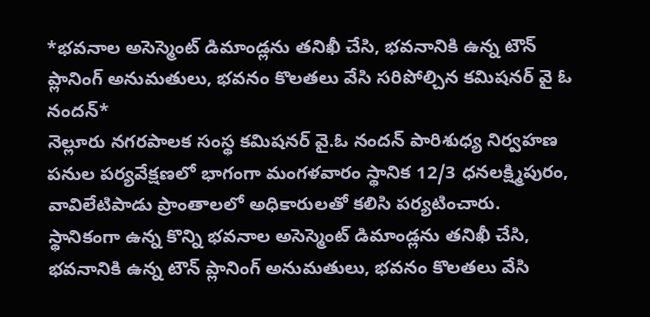*భవనాల అసెస్మెంట్ డిమాండ్లను తనిఖీ చేసి, భవనానికి ఉన్న టౌన్ ప్లానింగ్ అనుమతులు, భవనం కొలతలు వేసి సరిపోల్చిన కమిషనర్ వై ఓ నందన్*
నెల్లూరు నగరపాలక సంస్థ కమిషనర్ వై.ఓ నందన్ పారిశుధ్య నిర్వహణ పనుల పర్యవేక్షణలో భాగంగా మంగళవారం స్థానిక 12/3 ధనలక్ష్మిపురం, వావిలేటిపాడు ప్రాంతాలలో అధికారులతో కలిసి పర్యటించారు.
స్థానికంగా ఉన్న కొన్ని భవనాల అసెస్మెంట్ డిమాండ్లను తనిఖీ చేసి, భవనానికి ఉన్న టౌన్ ప్లానింగ్ అనుమతులు, భవనం కొలతలు వేసి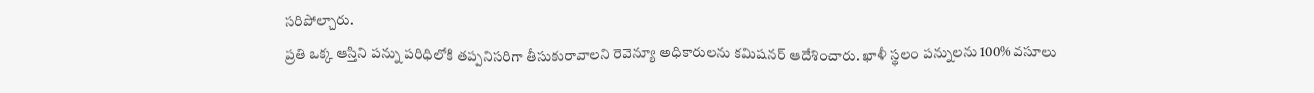సరిపోల్చారు.
ప్రతి ఒక్క ఆస్తిని పన్ను పరిధిలోకి తప్పనిసరిగా తీసుకురావాలని రెవెన్యూ అధికారులను కమిషనర్ ఆదేశించారు. ఖాళీ స్థలం పన్నులను 100% వసూలు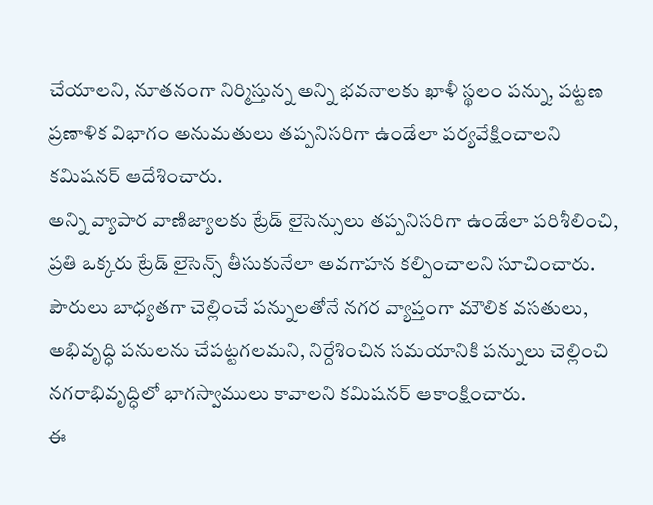చేయాలని, నూతనంగా నిర్మిస్తున్న అన్ని భవనాలకు ఖాళీ స్థలం పన్ను, పట్టణ ప్రణాళిక విభాగం అనుమతులు తప్పనిసరిగా ఉండేలా పర్యవేక్షించాలని కమిషనర్ ఆదేశించారు.
అన్ని వ్యాపార వాణిజ్యాలకు ట్రేడ్ లైసెన్సులు తప్పనిసరిగా ఉండేలా పరిశీలించి, ప్రతి ఒక్కరు ట్రేడ్ లైసెన్స్ తీసుకునేలా అవగాహన కల్పించాలని సూచించారు.
పౌరులు బాధ్యతగా చెల్లించే పన్నులతోనే నగర వ్యాప్తంగా మౌలిక వసతులు, అభివృద్ధి పనులను చేపట్టగలమని, నిర్దేశించిన సమయానికి పన్నులు చెల్లించి నగరాభివృద్ధిలో భాగస్వాములు కావాలని కమిషనర్ ఆకాంక్షించారు.
ఈ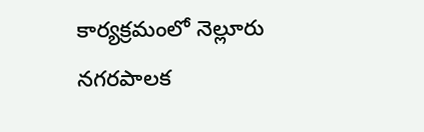కార్యక్రమంలో నెల్లూరు నగరపాలక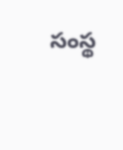సంస్థ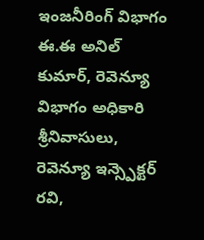ఇంజనీరింగ్ విభాగం ఈ.ఈ అనిల్ కుమార్, రెవెన్యూ విభాగం అధికారి శ్రీనివాసులు, రెవెన్యూ ఇన్స్పెక్టర్ రవి,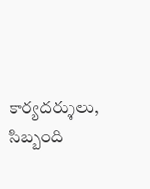కార్యదర్శులు, సిబ్బంది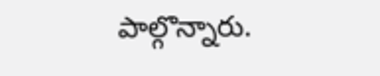పాల్గొన్నారు.